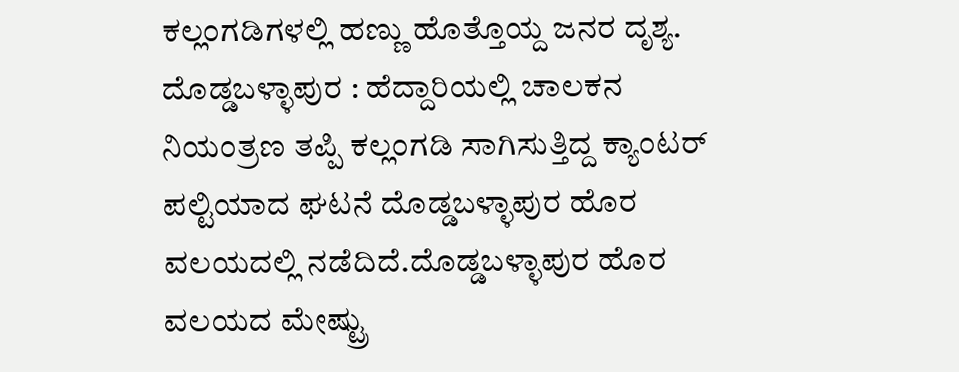ಕಲ್ಲಂಗಡಿಗಳಲ್ಲಿ ಹಣ್ಣು ಹೊತ್ತೊಯ್ದ ಜನರ ದೃಶ್ಯ.
ದೊಡ್ಡಬಳ್ಳಾಪುರ : ಹೆದ್ದಾರಿಯಲ್ಲಿ ಚಾಲಕನ ನಿಯಂತ್ರಣ ತಪ್ಪಿ ಕಲ್ಲಂಗಡಿ ಸಾಗಿಸುತ್ತಿದ್ದ ಕ್ಯಾಂಟರ್ ಪಲ್ಟಿಯಾದ ಘಟನೆ ದೊಡ್ಡಬಳ್ಳಾಪುರ ಹೊರ ವಲಯದಲ್ಲಿ ನಡೆದಿದೆ.ದೊಡ್ಡಬಳ್ಳಾಪುರ ಹೊರ ವಲಯದ ಮೇಷ್ಟ್ರು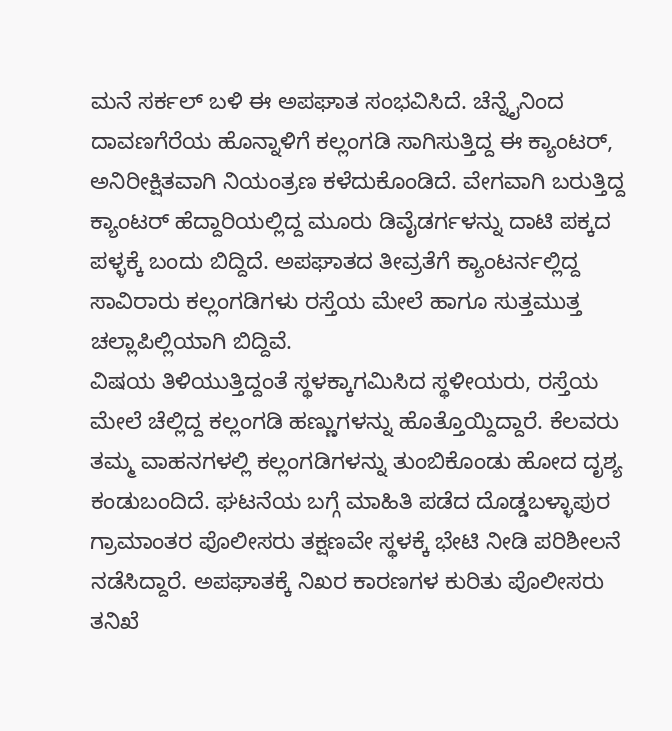ಮನೆ ಸರ್ಕಲ್ ಬಳಿ ಈ ಅಪಘಾತ ಸಂಭವಿಸಿದೆ. ಚೆನ್ನೈನಿಂದ ದಾವಣಗೆರೆಯ ಹೊನ್ನಾಳಿಗೆ ಕಲ್ಲಂಗಡಿ ಸಾಗಿಸುತ್ತಿದ್ದ ಈ ಕ್ಯಾಂಟರ್, ಅನಿರೀಕ್ಷಿತವಾಗಿ ನಿಯಂತ್ರಣ ಕಳೆದುಕೊಂಡಿದೆ. ವೇಗವಾಗಿ ಬರುತ್ತಿದ್ದ ಕ್ಯಾಂಟರ್ ಹೆದ್ದಾರಿಯಲ್ಲಿದ್ದ ಮೂರು ಡಿವೈಡರ್ಗಳನ್ನು ದಾಟಿ ಪಕ್ಕದ ಪಳ್ಳಕ್ಕೆ ಬಂದು ಬಿದ್ದಿದೆ. ಅಪಘಾತದ ತೀವ್ರತೆಗೆ ಕ್ಯಾಂಟರ್ನಲ್ಲಿದ್ದ ಸಾವಿರಾರು ಕಲ್ಲಂಗಡಿಗಳು ರಸ್ತೆಯ ಮೇಲೆ ಹಾಗೂ ಸುತ್ತಮುತ್ತ ಚಲ್ಲಾಪಿಲ್ಲಿಯಾಗಿ ಬಿದ್ದಿವೆ.
ವಿಷಯ ತಿಳಿಯುತ್ತಿದ್ದಂತೆ ಸ್ಥಳಕ್ಕಾಗಮಿಸಿದ ಸ್ಥಳೀಯರು, ರಸ್ತೆಯ ಮೇಲೆ ಚೆಲ್ಲಿದ್ದ ಕಲ್ಲಂಗಡಿ ಹಣ್ಣುಗಳನ್ನು ಹೊತ್ತೊಯ್ದಿದ್ದಾರೆ. ಕೆಲವರು ತಮ್ಮ ವಾಹನಗಳಲ್ಲಿ ಕಲ್ಲಂಗಡಿಗಳನ್ನು ತುಂಬಿಕೊಂಡು ಹೋದ ದೃಶ್ಯ ಕಂಡುಬಂದಿದೆ. ಘಟನೆಯ ಬಗ್ಗೆ ಮಾಹಿತಿ ಪಡೆದ ದೊಡ್ಡಬಳ್ಳಾಪುರ ಗ್ರಾಮಾಂತರ ಪೊಲೀಸರು ತಕ್ಷಣವೇ ಸ್ಥಳಕ್ಕೆ ಭೇಟಿ ನೀಡಿ ಪರಿಶೀಲನೆ ನಡೆಸಿದ್ದಾರೆ. ಅಪಘಾತಕ್ಕೆ ನಿಖರ ಕಾರಣಗಳ ಕುರಿತು ಪೊಲೀಸರು ತನಿಖೆ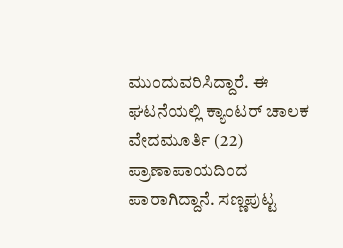ಮುಂದುವರಿಸಿದ್ದಾರೆ. ಈ ಘಟನೆಯಲ್ಲಿ ಕ್ಯಾಂಟರ್ ಚಾಲಕ ವೇದಮೂರ್ತಿ (22) ಪ್ರಾಣಾಪಾಯದಿಂದ ಪಾರಾಗಿದ್ದಾನೆ. ಸಣ್ಣಪುಟ್ಟ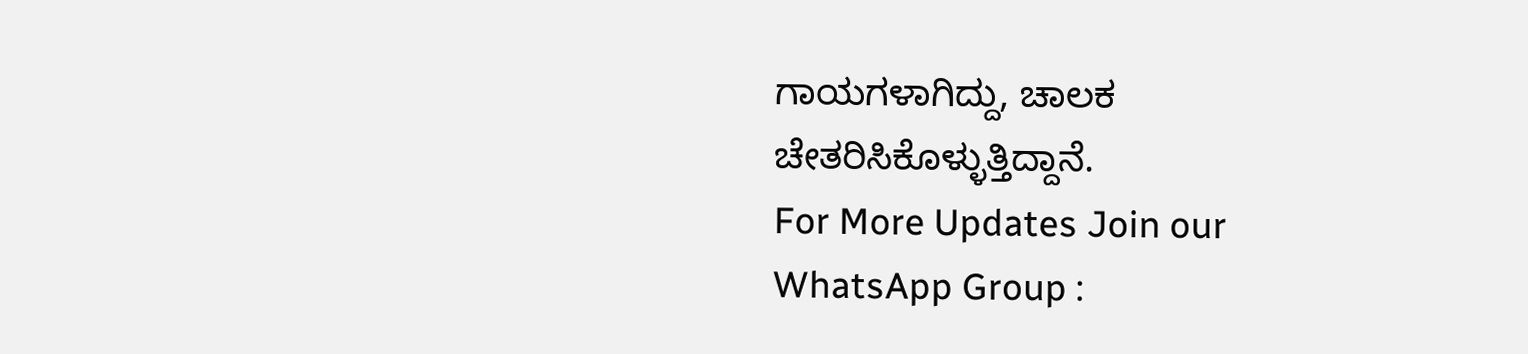ಗಾಯಗಳಾಗಿದ್ದು, ಚಾಲಕ ಚೇತರಿಸಿಕೊಳ್ಳುತ್ತಿದ್ದಾನೆ.
For More Updates Join our WhatsApp Group :